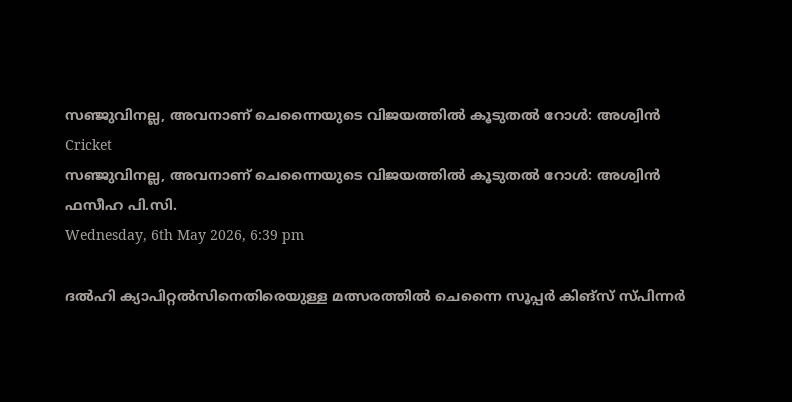സഞ്ജുവിനല്ല, അവനാണ് ചെന്നൈയുടെ വിജയത്തില്‍ കൂടുതല്‍ റോള്‍: അശ്വിന്‍
Cricket
സഞ്ജുവിനല്ല, അവനാണ് ചെന്നൈയുടെ വിജയത്തില്‍ കൂടുതല്‍ റോള്‍: അശ്വിന്‍
ഫസീഹ പി.സി.
Wednesday, 6th May 2026, 6:39 pm

ദല്‍ഹി ക്യാപിറ്റല്‍സിനെതിരെയുള്ള മത്സരത്തില്‍ ചെന്നൈ സൂപ്പര്‍ കിങ്സ് സ്പിന്നര്‍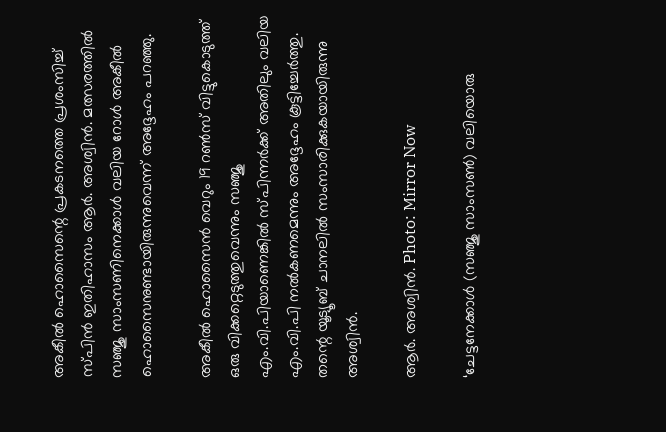അകീല്‍ ഹൊസൈന്റെ പ്രകടനത്തെ പ്രശംസിച്ച് സ്പിന്‍ ഇതിഹാസം ആര്‍. അശ്വിന്‍. മത്സരത്തില്‍ സഞ്ജു സാംസണിനെക്കാള്‍ വലിയ റോള്‍ അകീല്‍ ഹൊസൈനുണ്ടായിരുന്നുവെന്ന് അദ്ദേഹം പറഞ്ഞു.

അകീല്‍ ഹൊസൈന്‍ വെറും 19 റണ്‍സ് വിട്ടുകൊടുത്ത് ഒരു വിക്കറ്റെടുത്തുവെന്നും സഞ്ജു എം.വി.പിയാണെങ്കില്‍ സ്പിന്നര്‍ക്ക് അതിലും വലിയ എം.വി.പി നല്‍കണമെന്നും അദ്ദേഹം കൂട്ടിച്ചേര്‍ത്തു. തന്റെ യൂട്യൂബ് ചാനലില്‍ സംസാരിക്കുകയായിരുന്നു അശ്വിന്‍.

ആർ. അശ്വിൻ. Photo: Mirror Now

‘ചേട്ടനേക്കാള്‍ (സഞ്ജു സാംസണ്‍) വലിയൊരു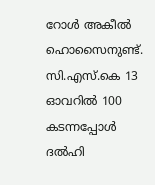റോള്‍ അകീല്‍ ഹൊസൈനുണ്ട്. സി.എസ്.കെ 13 ഓവറില്‍ 100 കടന്നപ്പോള്‍ ദല്‍ഹി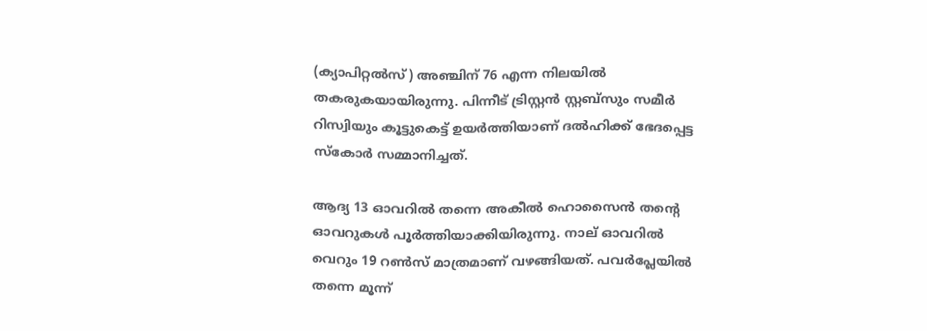(ക്യാപിറ്റല്‍സ്) അഞ്ചിന് 76 എന്ന നിലയില്‍ തകരുകയായിരുന്നു. പിന്നീട് ട്രിസ്റ്റന്‍ സ്റ്റബ്സും സമീര്‍ റിസ്വിയും കൂട്ടുകെട്ട് ഉയര്‍ത്തിയാണ് ദല്‍ഹിക്ക് ഭേദപ്പെട്ട സ്‌കോര്‍ സമ്മാനിച്ചത്.

ആദ്യ 13 ഓവറില്‍ തന്നെ അകീല്‍ ഹൊസൈന്‍ തന്റെ ഓവറുകള്‍ പൂര്‍ത്തിയാക്കിയിരുന്നു. നാല് ഓവറില്‍ വെറും 19 റണ്‍സ് മാത്രമാണ് വഴങ്ങിയത്. പവര്‍പ്ലേയില്‍ തന്നെ മൂന്ന്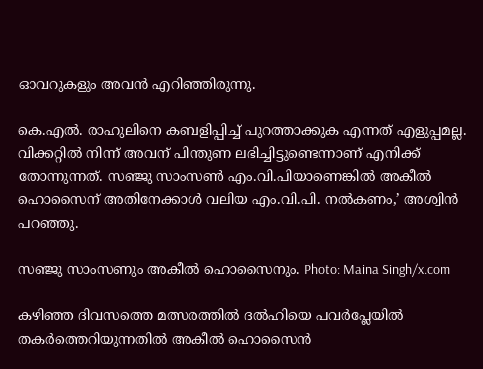ഓവറുകളും അവന്‍ എറിഞ്ഞിരുന്നു.

കെ.എല്‍. രാഹുലിനെ കബളിപ്പിച്ച് പുറത്താക്കുക എന്നത് എളുപ്പമല്ല. വിക്കറ്റില്‍ നിന്ന് അവന് പിന്തുണ ലഭിച്ചിട്ടുണ്ടെന്നാണ് എനിക്ക് തോന്നുന്നത്. സഞ്ജു സാംസണ്‍ എം.വി.പിയാണെങ്കില്‍ അകീല്‍ ഹൊസൈന് അതിനേക്കാള്‍ വലിയ എം.വി.പി. നല്‍കണം,’ അശ്വിന്‍ പറഞ്ഞു.

സഞ്ജു സാംസണും അകീൽ ഹൊസൈനും. Photo: Maina Singh/x.com

കഴിഞ്ഞ ദിവസത്തെ മത്സരത്തില്‍ ദല്‍ഹിയെ പവര്‍പ്ലേയില്‍ തകര്‍ത്തെറിയുന്നതില്‍ അകീല്‍ ഹൊസൈന്‍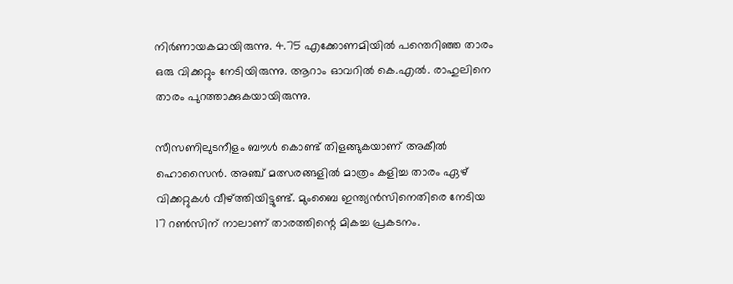നിര്‍ണായകമായിരുന്നു. 4.75 എക്കോണമിയില്‍ പന്തെറിഞ്ഞ താരം ഒരു വിക്കറ്റും നേടിയിരുന്നു. ആറാം ഓവറില്‍ കെ.എല്‍. രാഹുലിനെ താരം പുറത്താക്കുകയായിരുന്നു.

സീസണിലുടനീളം ബൗള്‍ കൊണ്ട് തിളങ്ങുകയാണ് അകീല്‍ ഹൊസൈന്‍. അഞ്ച് മത്സരങ്ങളില്‍ മാത്രം കളിച്ച താരം ഏഴ് വിക്കറ്റുകള്‍ വീഴ്ത്തിയിട്ടുണ്ട്. മുംബൈ ഇന്ത്യന്‍സിനെതിരെ നേടിയ 17 റണ്‍സിന് നാലാണ് താരത്തിന്റെ മികച്ച പ്രകടനം.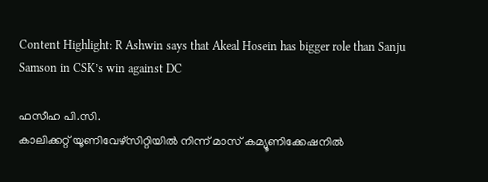Content Highlight: R Ashwin says that Akeal Hosein has bigger role than Sanju Samson in CSK’s win against DC

ഫസീഹ പി.സി.
കാലിക്കറ്റ് യൂണിവേഴ്‌സിറ്റിയില്‍ നിന്ന് മാസ് കമ്യൂണിക്കേഷനില്‍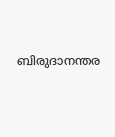ബിരുദാനന്തര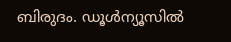ബിരുദം. ഡൂള്‍ന്യൂസില്‍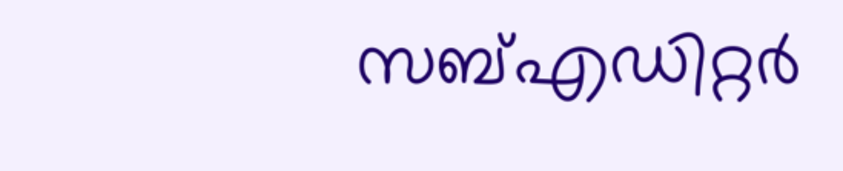സബ്എഡിറ്റര്‍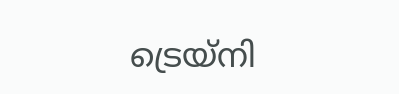ട്രെയ്‌നി